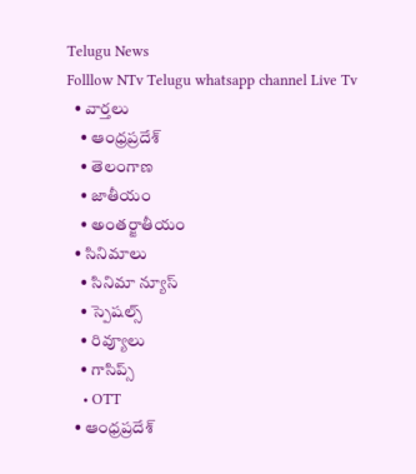Telugu News
Folllow NTv Telugu whatsapp channel Live Tv
  • వార్తలు
    • ఆంధ్రప్రదేశ్
    • తెలంగాణ
    • జాతీయం
    • అంతర్జాతీయం
  • సినిమాలు
    • సినిమా న్యూస్
    • స్పెషల్స్
    • రివ్యూలు
    • గాసిప్స్
    • OTT
  • ఆంధ్రప్రదేశ్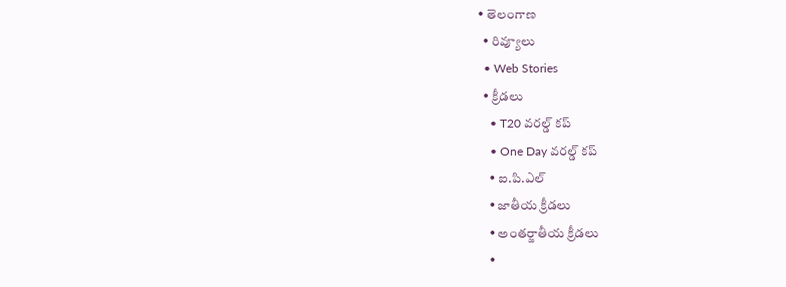• తెలంగాణ
  • రివ్యూలు
  • Web Stories
  • క్రీడలు
    • T20 వరల్డ్ కప్
    • One Day వరల్డ్ కప్
    • ఐ.పి.ఎల్
    • జాతీయ క్రీడలు
    • అంతర్జాతీయ క్రీడలు
    •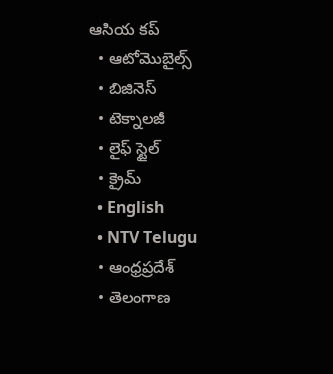ఆసియ కప్
  • ఆటోమొబైల్స్
  • బిజినెస్‌
  • టెక్నాలజీ
  • లైఫ్ స్టైల్
  • క్రైమ్
  • English
  • NTV Telugu
  • ఆంధ్రప్రదేశ్
  • తెలంగాణ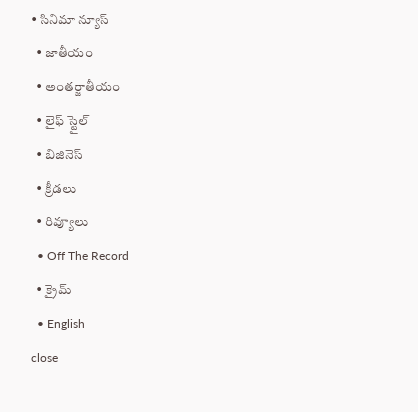• సినిమా న్యూస్
  • జాతీయం
  • అంతర్జాతీయం
  • లైఫ్ స్టైల్
  • బిజినెస్‌
  • క్రీడలు
  • రివ్యూలు
  • Off The Record
  • క్రైమ్
  • English
close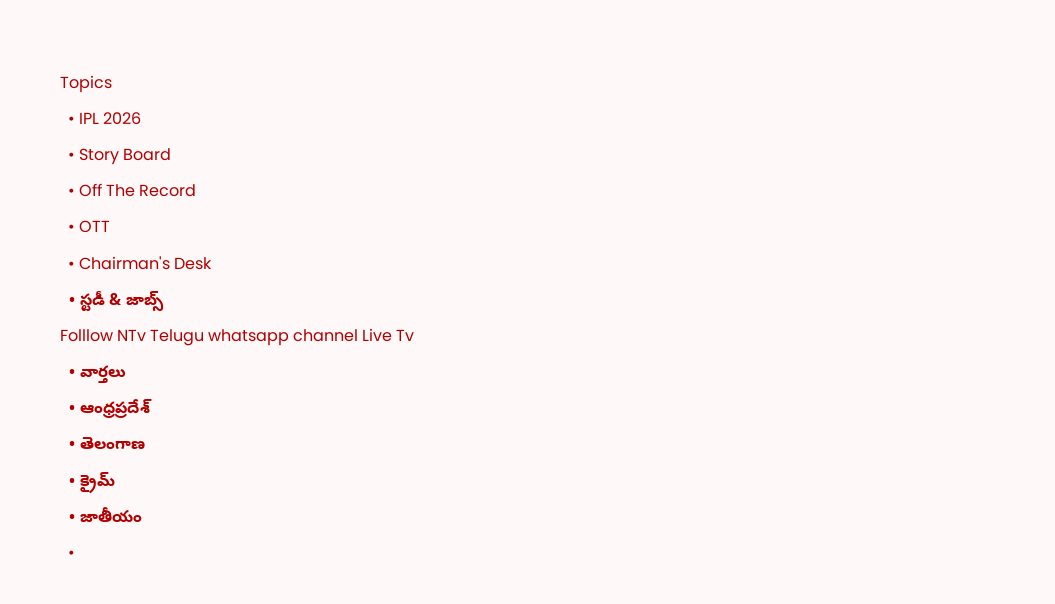Topics
  • IPL 2026
  • Story Board
  • Off The Record
  • OTT
  • Chairman's Desk
  • స్టడీ & జాబ్స్
Folllow NTv Telugu whatsapp channel Live Tv
  • వార్తలు
  • ఆంధ్రప్రదేశ్
  • తెలంగాణ
  • క్రైమ్
  • జాతీయం
  •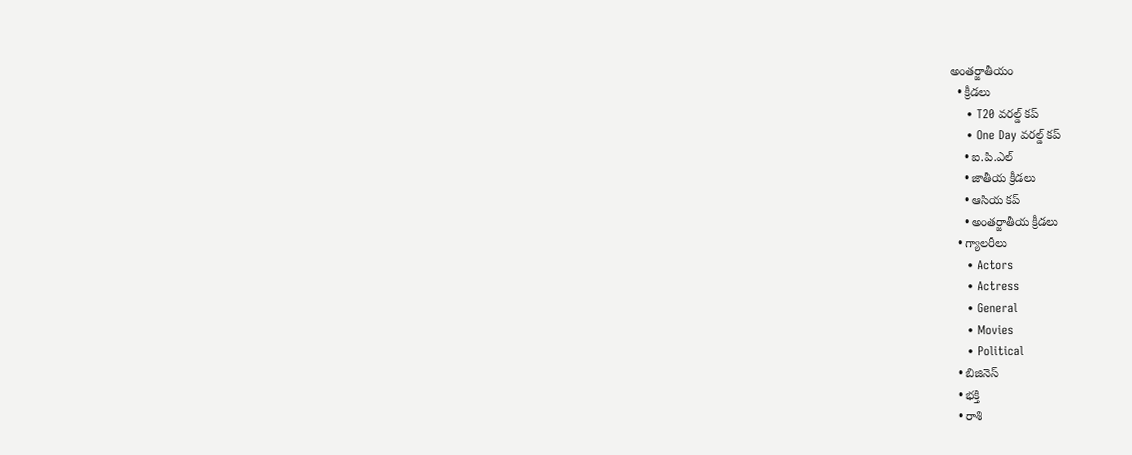అంతర్జాతీయం
  • క్రీడలు
    • T20 వరల్డ్ కప్
    • One Day వరల్డ్ కప్
    • ఐ.పి.ఎల్
    • జాతీయ క్రీడలు
    • ఆసియ కప్
    • అంతర్జాతీయ క్రీడలు
  • గ్యాలరీలు
    • Actors
    • Actress
    • General
    • Movies
    • Political
  • బిజినెస్‌
  • భక్తి
  • రాశి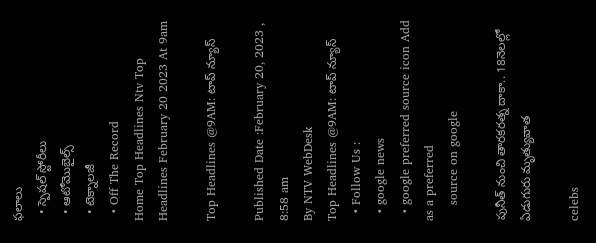ఫలాలు
  • స్పెషల్‌ స్టోరీలు
  • ఆటోమొబైల్స్
  • టెక్నాలజీ
  • Off The Record
Home Top Headlines Ntv Top Headlines February 20 2023 At 9am

Top Headlines @9AM: టాప్ న్యూస్

Published Date :February 20, 2023 , 8:58 am
By NTV WebDesk
Top Headlines @9AM: టాప్ న్యూస్
  • Follow Us :
  • google news
  • google preferred source icon Add as a preferred
    source on google

పునీత్ నుంచి తారకరత్న దాకా.. 18నెలల్లో ఏడుగురు మృత్యువాత

celebs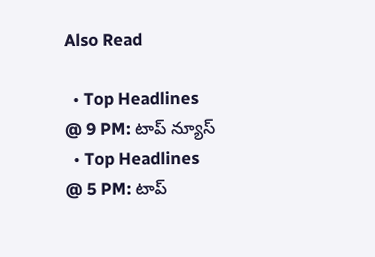Also Read

  • Top Headlines @ 9 PM: టాప్‌ న్యూస్‌
  • Top Headlines @ 5 PM: టాప్‌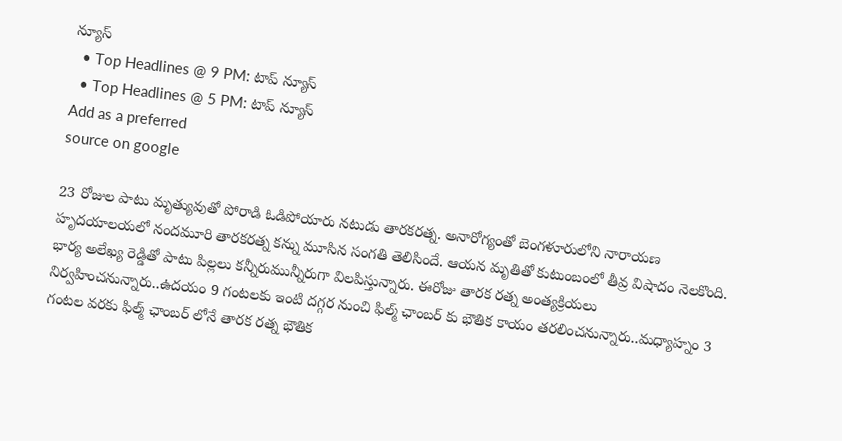న్యూస్‌
  • Top Headlines @ 9 PM: టాప్‌ న్యూస్‌
  • Top Headlines @ 5 PM: టాప్‌ న్యూస్‌
Add as a preferred
source on google

23 రోజుల పాటు మృత్యువుతో పోరాడి ఓడిపోయారు నటుడు తారకరత్న. అనారోగ్యంతో బెంగళూరులోని నారాయణ హృదయాలయలో నందమూరి తారకరత్న కన్ను మూసిన సంగతి తెలిసిందే. ఆయన మృతితో కుటుంబంలో తీవ్ర విషాదం నెలకొంది. భార్య అలేఖ్య రెడ్డితో పాటు పిల్లలు కన్నీరుమున్నీరుగా విలపిస్తున్నారు. ఈరోజు తారక రత్న అంత్యక్రియలు నిర్వహించనున్నారు..ఉదయం 9 గంటలకు ఇంటి దగ్గర నుంచి ఫిల్మ్ ఛాంబర్ కు భౌతిక కాయం తరలించనున్నారు..మధ్యాహ్నం 3 గంటల వరకు ఫిల్మ్ ఛాంబర్ లోనే తారక రత్న భౌతిక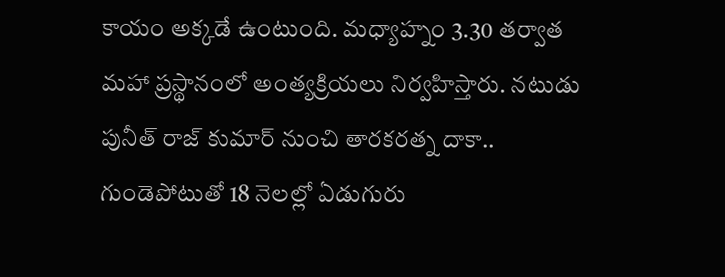కాయం అక్కడే ఉంటుంది. మధ్యాహ్నం 3.30 తర్వాత మహా ప్రస్థానంలో అంత్యక్రియలు నిర్వహిస్తారు. నటుడు పునీత్ రాజ్ కుమార్ నుంచి తారకరత్న దాకా.. గుండెపోటుతో 18 నెలల్లో ఏడుగురు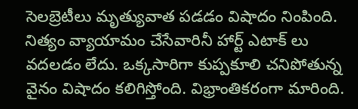సెలబ్రెటీలు మృత్యువాత పడడం విషాదం నింపింది. నిత్యం వ్యాయామం చేసేవారినీ హార్ట్ ఎటాక్ లు వదలడం లేదు. ఒక్కసారిగా కుప్పకూలి చనిపోతున్న వైనం విషాదం కలిగిస్తోంది. విభ్రాంతికరంగా మారింది.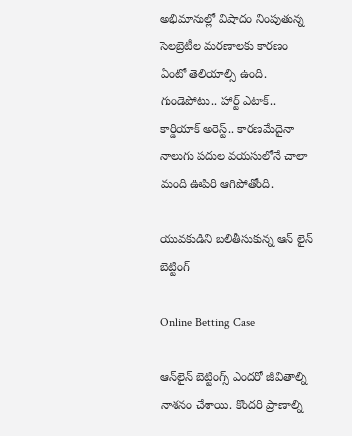అభిమానుల్లో విషాదం నింపుతున్న సెలబ్రెటీల మరణాలకు కారణం ఏంటో తెలియాల్సి ఉంది. గుండెపోటు.. హార్ట్ ఎటాక్.. కార్డియాక్ అరెస్ట్.. కారణమేదైనా నాలుగు పదుల వయసులోనే చాలా మంది ఊపిరి ఆగిపోతోంది.

యువకుడిని బలితీసుకున్న ఆన్ లైన్ బెట్టింగ్

Online Betting Case

ఆన్‌లైన్ బెట్టింగ్స్ ఎందరో జీవితాల్ని నాశనం చేశాయి. కొందరి ప్రాణాల్ని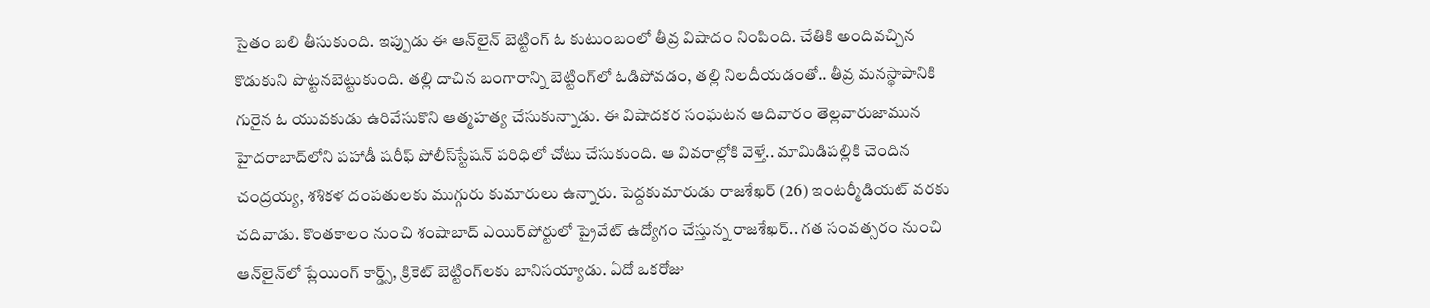సైతం బలి తీసుకుంది. ఇప్పుడు ఈ ఆన్‌లైన్ బెట్టింగ్ ఓ కుటుంబంలో తీవ్ర విషాదం నింపింది. చేతికి అందివచ్చిన కొడుకుని పొట్టనబెట్టుకుంది. తల్లి దాచిన బంగారాన్ని బెట్టింగ్‌లో ఓడిపోవడం, తల్లి నిలదీయడంతో.. తీవ్ర మనస్థాపానికి గురైన ఓ యువకుడు ఉరివేసుకొని ఆత్మహత్య చేసుకున్నాడు. ఈ విషాదకర సంఘటన ఆదివారం తెల్లవారుజామున హైదరాబాద్‌లోని పహాడీ షరీఫ్ పోలీస్‌స్టేషన్ పరిధిలో చోటు చేసుకుంది. ఆ వివరాల్లోకి వెళ్తే.. మామిడిపల్లికి చెందిన చంద్రయ్య, శశికళ దంపతులకు ముగ్గురు కుమారులు ఉన్నారు. పెద్దకుమారుడు రాజశేఖర్ (26) ఇంటర్మీడియట్ వరకు చదివాడు. కొంతకాలం నుంచి శంషాబాద్ ఎయిర్‌పోర్టులో ప్రైవేట్ ఉద్యోగం చేస్తున్న రాజశేఖర్‌.. గత సంవత్సరం నుంచి ఆన్‌లైన్‌లో ప్లేయింగ్ కార్డ్స్, క్రికెట్ బెట్టింగ్‌లకు బానిసయ్యాడు. ఏదో ఒకరోజు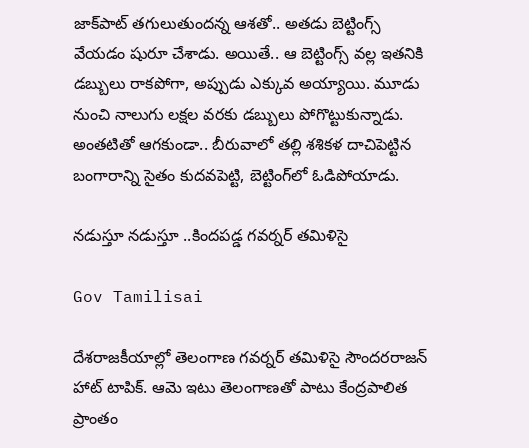జాక్‌పాట్ తగులుతుందన్న ఆశతో.. అతడు బెట్టింగ్స్ వేయడం షురూ చేశాడు. అయితే.. ఆ బెట్టింగ్స్ వల్ల ఇతనికి డబ్బులు రాకపోగా, అప్పుడు ఎక్కువ అయ్యాయి. మూడు నుంచి నాలుగు లక్షల వరకు డబ్బులు పోగొట్టుకున్నాడు. అంతటితో ఆగకుండా.. బీరువాలో తల్లి శశికళ దాచిపెట్టిన బంగారాన్ని సైతం కుదవపెట్టి, బెట్టింగ్‌లో ఓడిపోయాడు.

నడుస్తూ నడుస్తూ ..కిందపడ్డ గవర్నర్ తమిళిసై

Gov Tamilisai

దేశరాజకీయాల్లో తెలంగాణ గవర్నర్ తమిళిసై సౌందరరాజన్ హాట్ టాపిక్. ఆమె ఇటు తెలంగాణతో పాటు కేంద్రపాలిత ప్రాంతం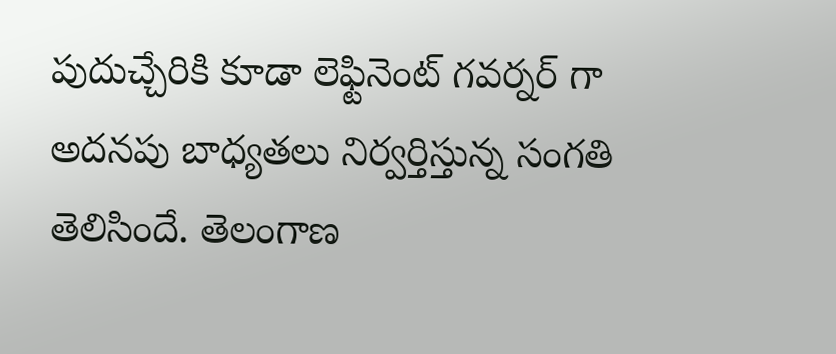పుదుచ్చేరికి కూడా లెఫ్టినెంట్ గవర్నర్ గా అదనపు బాధ్యతలు నిర్వర్తిస్తున్న సంగతి తెలిసిందే. తెలంగాణ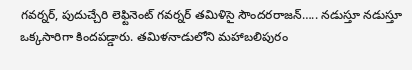గవర్నర్, పుదుచ్చేరి లెఫ్టినెంట్ గవర్నర్ తమిళిసై సౌందరరాజన్….. నడుస్తూ నడుస్తూ ఒక్కసారిగా కిందపడ్డారు. తమిళనాడులోని మహాబలిపురం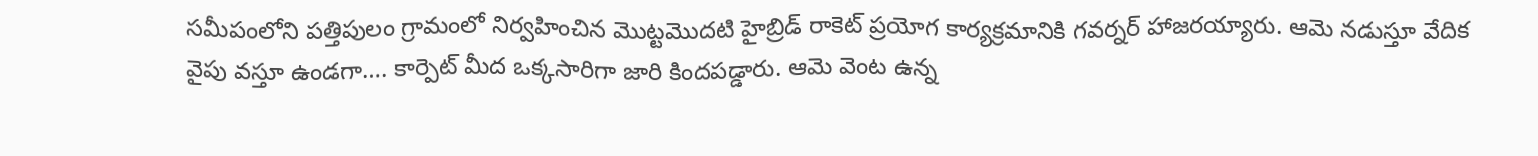సమీపంలోని పత్తిపులం గ్రామంలో నిర్వహించిన మొట్టమొదటి హైబ్రిడ్ రాకెట్ ప్రయోగ కార్యక్రమానికి గవర్నర్ హాజరయ్యారు. ఆమె నడుస్తూ వేదిక వైపు వస్తూ ఉండగా…. కార్పెట్ మీద ఒక్కసారిగా జారి కిందపడ్డారు. ఆమె వెంట ఉన్న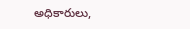అధికారులు,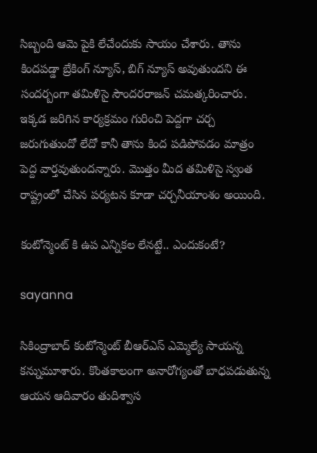సిబ్బంది ఆమె పైకి లేచేందుకు సాయం చేశారు. తాను కిందపడ్డా బ్రేకింగ్ న్యూస్, బిగ్ న్యూస్ అవుతుందని ఈ సందర్బంగా తమిళిసై సౌందరరాజన్ చమత్కరించారు. ఇక్కడ జరిగిన కార్యక్రమం గురించి పెద్దగా చర్చ జరుగుతుందో లేదో కానీ తాను కింద పడిపోవడం మాత్రం పెద్ద వార్తవుతుందన్నారు. మొత్తం మీద తమిళిసై స్వంత రాష్ట్రంలో చేసిన పర్యటన కూడా చర్చనీయాంశం అయింది.

కంటోన్మెంట్ కి ఉప ఎన్నికల లేనట్టే.. ఎందుకంటే?

sayanna

సికింద్రాబాద్ కంటోన్మెంట్ బీఆర్ఎస్ ఎమ్మెల్యే సాయన్న కన్నుమూశారు. కొంతకాలంగా అనారోగ్యంతో బాధపడుతున్న ఆయన ఆదివారం తుదిశ్వాస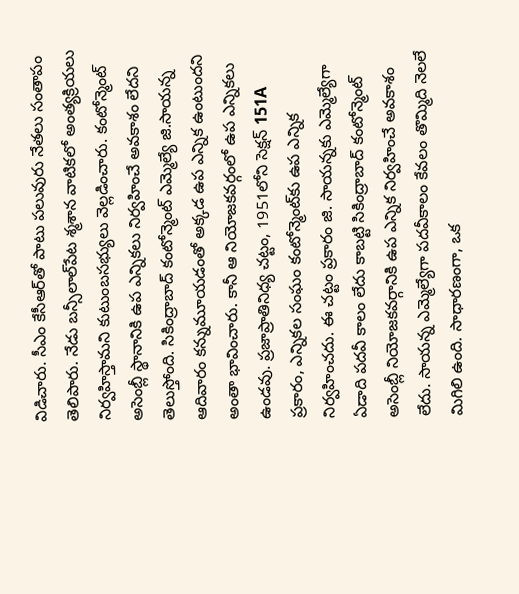విడిచారు. సీఎం కేసీఆర్‌తో పాటు పలువురు నేతలు సంతాపం తెలిపారు. నేడు బన్సీలాల్‌పేట శ్మశాన వాటికలో అంత్యక్రియలు నిర్వహిస్తామని కుటుంబసభ్యులు వెల్లడించారు. కంటోన్మెంట్ అసెంబ్లీ స్థానానికి ఉప ఎన్నికలు నిర్వహించే అవకాశం లేదని తెలుస్తోంది. సికింద్రాబాద్ కంటోన్మెంట్ ఎమ్మెల్యే జి.సాయన్న ఆదివారం కన్నుమూయడంతో అక్కడ ఉప ఎన్నిక ఉంటుందని అంతా భావించారు. కానీ ఆ నియోజ‌క‌వ‌ర్గంలో ఉప ఎన్నిక‌లు ఉండ‌వు. ప్రజాప్రాతినిధ్య చట్టం, 1951లోని సెక్షన్ 151A ప్రకారం, ఎన్నికల సంఘం కంటోన్మెంట్‌కు ఉప ఎన్నిక నిర్వహించదు. ఈ చట్టం ప్రకారం జి. సాయన్నకు ఎమ్మెల్యేగా ఏడాది పదవీ కాలం లేదు కాబట్టి సికింద్రాబాద్ కంటోన్మెంట్ అసెంబ్లీ నియోజకవర్గానికి ఉప ఎన్నిక నిర్వహించే అవకాశం లేదు. సాయన్న ఎమ్మెల్యేగా పదవీకాలం కేవలం తొమ్మిది నెలలే మిగిలి ఉంది. సాధారణంగా, ఒక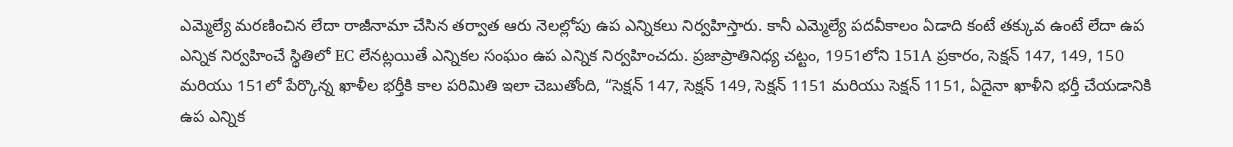ఎమ్మెల్యే మరణించిన లేదా రాజీనామా చేసిన తర్వాత ఆరు నెలల్లోపు ఉప ఎన్నికలు నిర్వహిస్తారు. కానీ ఎమ్మెల్యే పదవీకాలం ఏడాది కంటే తక్కువ ఉంటే లేదా ఉప ఎన్నిక నిర్వహించే స్థితిలో EC లేనట్లయితే ఎన్నికల సంఘం ఉప ఎన్నిక నిర్వహించదు. ప్రజాప్రాతినిధ్య చట్టం, 1951లోని 151A ప్రకారం, సెక్షన్ 147, 149, 150 మరియు 151లో పేర్కొన్న ఖాళీల భర్తీకి కాల పరిమితి ఇలా చెబుతోంది, “సెక్షన్ 147, సెక్షన్ 149, సెక్షన్ 1151 మరియు సెక్షన్ 1151, ఏదైనా ఖాళీని భర్తీ చేయడానికి ఉప ఎన్నిక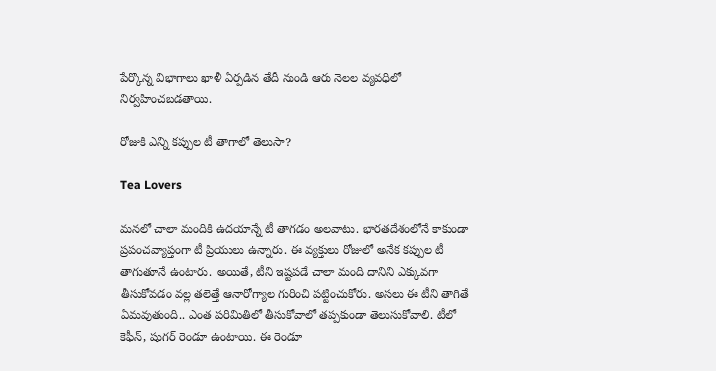పేర్కొన్న విభాగాలు ఖాళీ ఏర్పడిన తేదీ నుండి ఆరు నెలల వ్యవధిలో నిర్వహించబడతాయి.

రోజుకి ఎన్ని కప్పుల టీ తాగాలో తెలుసా?

Tea Lovers

మనలో చాలా మందికి ఉదయాన్నే టీ తాగడం అలవాటు. భారతదేశంలోనే కాకుండా ప్రపంచవ్యాప్తంగా టీ ప్రియులు ఉన్నారు. ఈ వ్యక్తులు రోజులో అనేక కప్పుల టీ తాగుతూనే ఉంటారు. అయితే, టీని ఇష్టపడే చాలా మంది దానిని ఎక్కువగా తీసుకోవడం వల్ల తలెత్తే ఆనారోగ్యాల గురించి పట్టించుకోరు. అసలు ఈ టీని తాగితే ఏమవుతుంది.. ఎంత పరిమితిలో తీసుకోవాలో తప్పకుండా తెలుసుకోవాలి. టీలో కెఫీన్, షుగర్ రెండూ ఉంటాయి. ఈ రెండూ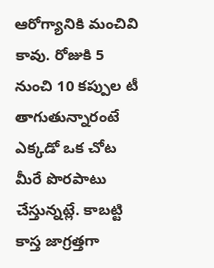ఆరోగ్యానికి మంచివి కావు. రోజుకి 5 నుంచి 10 కప్పుల టీ తాగుతున్నారంటే ఎక్కడో ఒక చోట మీరే పొరపాటు చేస్తున్నట్లే. కాబట్టి కాస్త జాగ్రత్తగా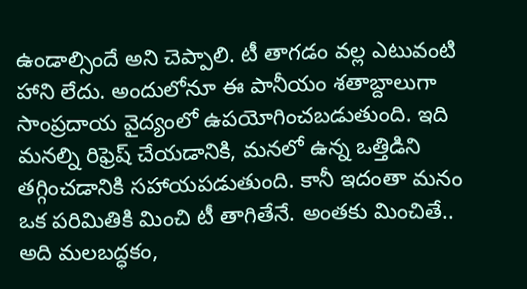ఉండాల్సిందే అని చెప్పాలి. టీ తాగడం వల్ల ఎటువంటి హాని లేదు. అందులోనూ ఈ పానీయం శతాబ్దాలుగా సాంప్రదాయ వైద్యంలో ఉపయోగించబడుతుంది. ఇది మనల్ని రిఫ్రెష్ చేయడానికి, మనలో ఉన్న ఒత్తిడిని తగ్గించడానికి సహాయపడుతుంది. కానీ ఇదంతా మనం ఒక పరిమితికి మించి టీ తాగితేనే. అంతకు మించితే.. అది మలబద్ధకం,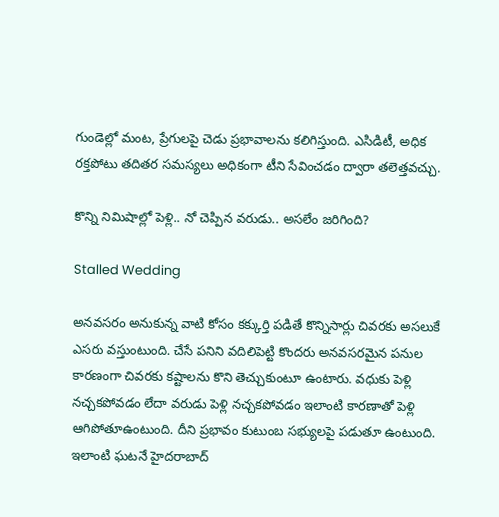గుండెల్లో మంట, ప్రేగులపై చెడు ప్రభావాలను కలిగిస్తుంది. ఎసిడిటీ, అధిక రక్తపోటు తదితర సమస్యలు అధికంగా టీని సేవించడం ద్వారా తలెత్తవచ్చు.

కొన్ని నిమిషాల్లో పెళ్లి.. నో చెప్పిన వరుడు.. అసలేం జరిగింది?

Stalled Wedding

అనవసరం అనుకున్న వాటి కోసం కక్కుర్తి పడితే కొన్నిసార్లు చివరకు అసలుకే ఎసరు వస్తుంటుంది. చేసే పనిని వదిలిపెట్టి కొందరు అనవసరమైన పనుల కారణంగా చివరకు కష్టాలను కొని తెచ్చుకుంటూ ఉంటారు. వధుకు పెళ్లి నచ్చకపోవడం లేదా వరుడు పెళ్లి నచ్చకపోవడం ఇలాంటి కారణాతో పెళ్లి ఆగిపోతూఉంటుంది. దీని ప్రభావం కుటుంబ సభ్యులపై పడుతూ ఉంటుంది. ఇలాంటి ఘటనే హైదరాబాద్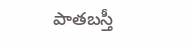పాతబస్తీ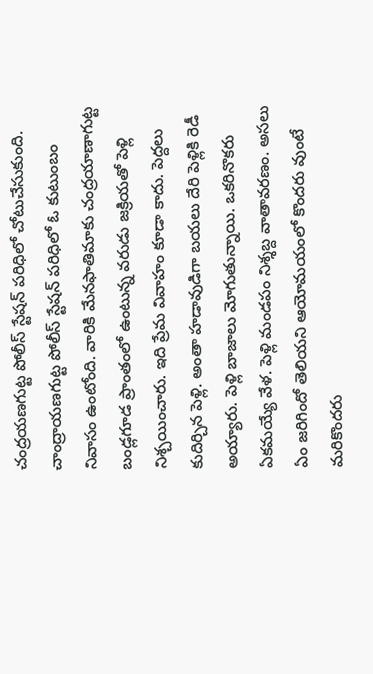చంద్రయణగుట్ట పోలీస్ స్టేషన్ పరిధిలో చోటుచేసుకుంది. చాంద్రాయణగుట్ట పోలీస్ స్టేషన్ పరిధిలో ఓ కుటుంబం నివాసం ఉంటోంది. వారికి మేనఫాతిమాకు చంద్రయాణాగుట్ట బండ్లగూడ ప్రాంతంలో ఉంటున్న వరుడు జక్రియతో పెళ్లి నిశ్చయించారు. ఇది ప్రేమ వివాహం కూడా కాదు. పెద్దలు కుదిర్చిన పెళ్లి. అంతా హడావుడిగా బయలు దేరి పెళ్లికి రెడీ అయ్యారు. పెళ్లి బాజాలు మోగుతున్నాయి. ఒకరినొకరు ఏకమయ్యే వేళ. పెళ్లి మండపం నిశ్శబ్ద వాతావరణం. అసలు ఏం జరిగిందో తెలియని ఆయోమయంలో కొందరు వుంటే మరికొందరు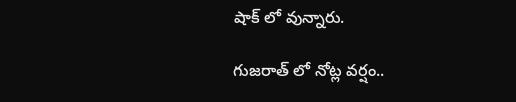షాక్‌ లో వున్నారు.

గుజరాత్ లో నోట్ల వర్షం..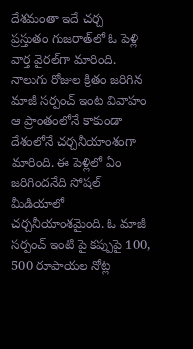దేశమంతా ఇదే చర్చ
ప్రస్తుతం గుజరాత్‌లో ఓ పెళ్లి వార్త వైరల్‌గా మారింది. నాలుగు రోజుల క్రితం జరిగిన మాజీ సర్పంచ్ ఇంట వివాహం ఆ ప్రాంతంలోనే కాకుండా దేశంలోనే చర్చనీయాంశంగా మారింది. ఈ పెళ్లిలో ఏం జరిగిందనేది సోషల్ మీడియాలో చర్చనీయాంశమైంది. ఓ మాజీ సర్పంచ్ ఇంటి పై కప్పుపై 100, 500 రూపాయల నోట్ల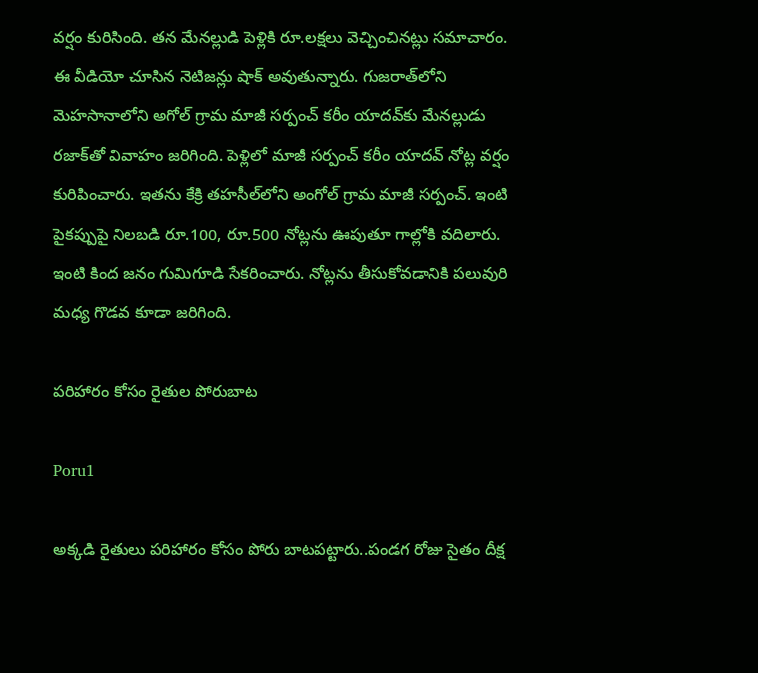వర్షం కురిసింది. తన మేనల్లుడి పెళ్లికి రూ.లక్షలు వెచ్చించినట్లు సమాచారం. ఈ వీడియో చూసిన నెటిజన్లు షాక్ అవుతున్నారు. గుజరాత్‌లోని మెహసానాలోని అగోల్ గ్రామ మాజీ సర్పంచ్ కరీం యాదవ్‌కు మేనల్లుడు రజాక్‌తో వివాహం జరిగింది. పెళ్లిలో మాజీ సర్పంచ్ కరీం యాదవ్ నోట్ల వర్షం కురిపించారు. ఇతను కేక్రి తహసీల్‌లోని అంగోల్ గ్రామ మాజీ సర్పంచ్. ఇంటి పైకప్పుపై నిలబడి రూ.100, రూ.500 నోట్లను ఊపుతూ గాల్లోకి వదిలారు. ఇంటి కింద జనం గుమిగూడి సేకరించారు. నోట్లను తీసుకోవడానికి పలువురి మధ్య గొడవ కూడా జరిగింది.

పరిహారం కోసం రైతుల పోరుబాట

Poru1

అక్కడి రైతులు పరిహారం కోసం పోరు బాటపట్టారు..పండగ రోజు సైతం దీక్ష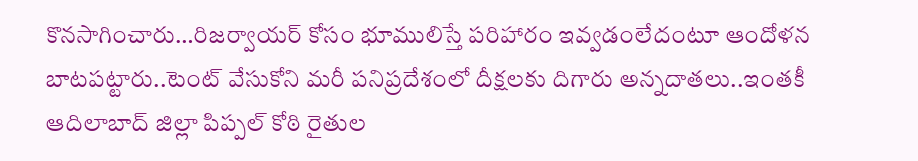కొనసాగించారు…రిజర్వాయర్ కోసం భూములిస్తే పరిహారం ఇవ్వడంలేదంటూ ఆందోళన బాటపట్టారు..టెంట్ వేసుకోని మరీ పనిప్రదేశంలో దీక్షలకు దిగారు అన్నదాతలు..ఇంతకీ ఆదిలాబాద్ జిల్లా పిప్పల్ కోఠి రైతుల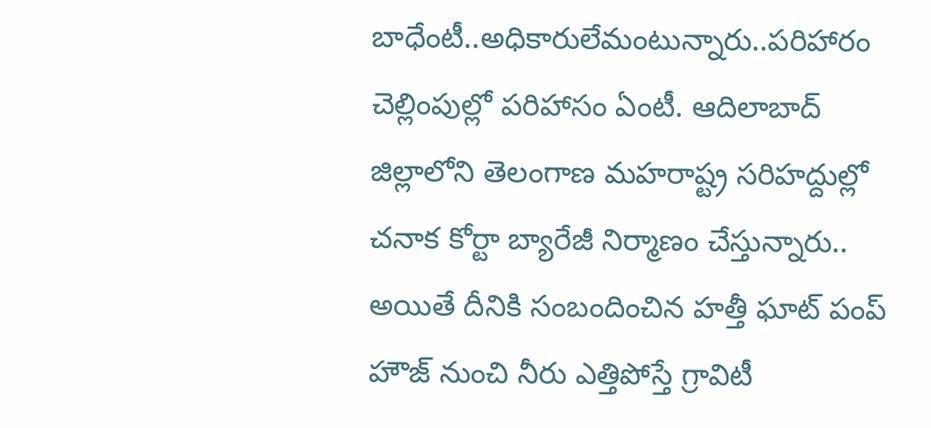బాధేంటీ..అధికారులేమంటున్నారు..పరిహారం చెల్లింపుల్లో పరిహాసం ఏంటీ. ఆదిలాబాద్ జిల్లాలోని తెలంగాణ మహరాష్ట్ర సరిహద్దుల్లో చనాక కోర్టా బ్యారేజీ నిర్మాణం చేస్తున్నారు.. అయితే దీనికి సంబందించిన హత్తీ ఘాట్ పంప్ హౌజ్ నుంచి నీరు ఎత్తిపోస్తే గ్రావిటీ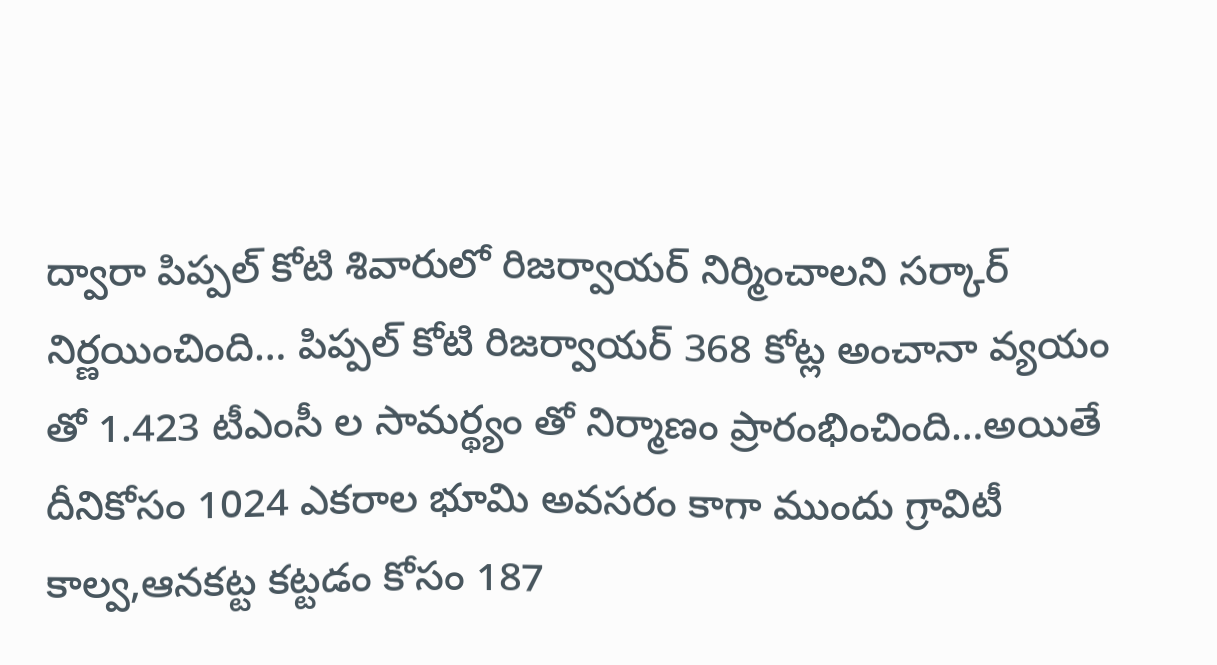ద్వారా పిప్పల్ కోటి శివారులో రిజర్వాయర్ నిర్మించాలని సర్కార్ నిర్ణయించింది… పిప్పల్ కోటి రిజర్వాయర్ 368 కోట్ల అంచానా వ్యయం తో 1.423 టీఎంసీ ల సామర్థ్యం తో నిర్మాణం ప్రారంభించింది…అయితే దీనికోసం 1024 ఎకరాల భూమి అవసరం కాగా ముందు గ్రావిటీ కాల్వ,ఆనకట్ట కట్టడం కోసం 187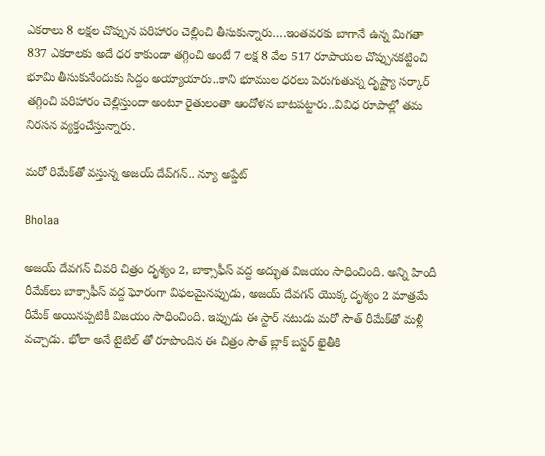ఎకరాలు 8 లక్షల చొప్పున పరిహారం చెల్లించి తీసుకున్నారు….ఇంతవరకు బాగానే ఉన్న మిగతా 837 ఎకరాలకు అదే ధర కాకుండా తగ్గించి అంటే 7 లక్ష 8 వేల 517 రూపాయల చొప్పునకట్టించి భూమి తీసుకునేందుకు సిద్దం అయ్యాయారు..కాని భూముల ధరలు పెరుగుతున్న దృష్ట్యా సర్కార్ తగ్గించి పరిహారం చెల్లిస్తుందా అంటూ రైతులంతా ఆందోళన బాటపట్టారు..వివిధ రూపాల్లో తమ నిరసన వ్యక్తంచేస్తున్నారు.

మరో రిమేక్‌తో వస్తున్న అజయ్‌ దేవ్‌గన్‌.. న్యూ అప్డేట్

Bholaa

అజయ్ దేవగన్ చివరి చిత్రం దృశ్యం 2, బాక్సాఫీస్ వద్ద అద్భుత విజయం సాధించింది. అన్ని హిందీ రీమేక్‌లు బాక్సాఫీస్ వద్ద ఘోరంగా విఫలమైనప్పుడు, అజయ్ దేవగన్ యొక్క దృశ్యం 2 మాత్రమే రీమేక్ అయినప్పటికీ విజయం సాధించింది. ఇప్పుడు ఈ స్టార్ నటుడు మరో సౌత్ రీమేక్‌తో మళ్లీ వచ్చాడు. భోలా అనే టైటిల్ తో రూపొందిన ఈ చిత్రం సౌత్ బ్లాక్ బస్టర్ ఖైతీకి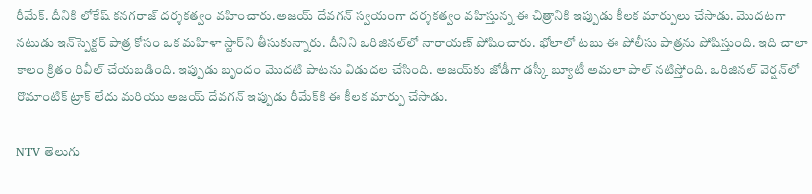రీమేక్. దీనికి లోకేష్ కనగరాజ్ దర్శకత్వం వహించారు.అజయ్ దేవగన్ స్వయంగా దర్శకత్వం వహిస్తున్న ఈ చిత్రానికి ఇప్పుడు కీలక మార్పులు చేసాడు. మొదటగా నటుడు ఇన్‌స్పెక్టర్ పాత్ర కోసం ఒక మహిళా స్టార్‌ని తీసుకున్నారు. దీనిని ఒరిజినల్‌లో నారాయణ్ పోషించారు. భోలాలో టబు ఈ పోలీసు పాత్రను పోషిస్తుంది. ఇది చాలా కాలం క్రితం రివీల్ చేయబడింది. ఇప్పుడు బృందం మొదటి పాటను విడుదల చేసింది. అజయ్‌కు జోడీగా డస్కీ బ్యూటీ అమలా పాల్ నటిస్తోంది. ఒరిజినల్ వెర్షన్‌లో రొమాంటిక్ ట్రాక్ లేదు మరియు అజయ్ దేవగన్ ఇప్పుడు రీమేక్‌కి ఈ కీలక మార్పు చేసాడు.

NTV తెలుగు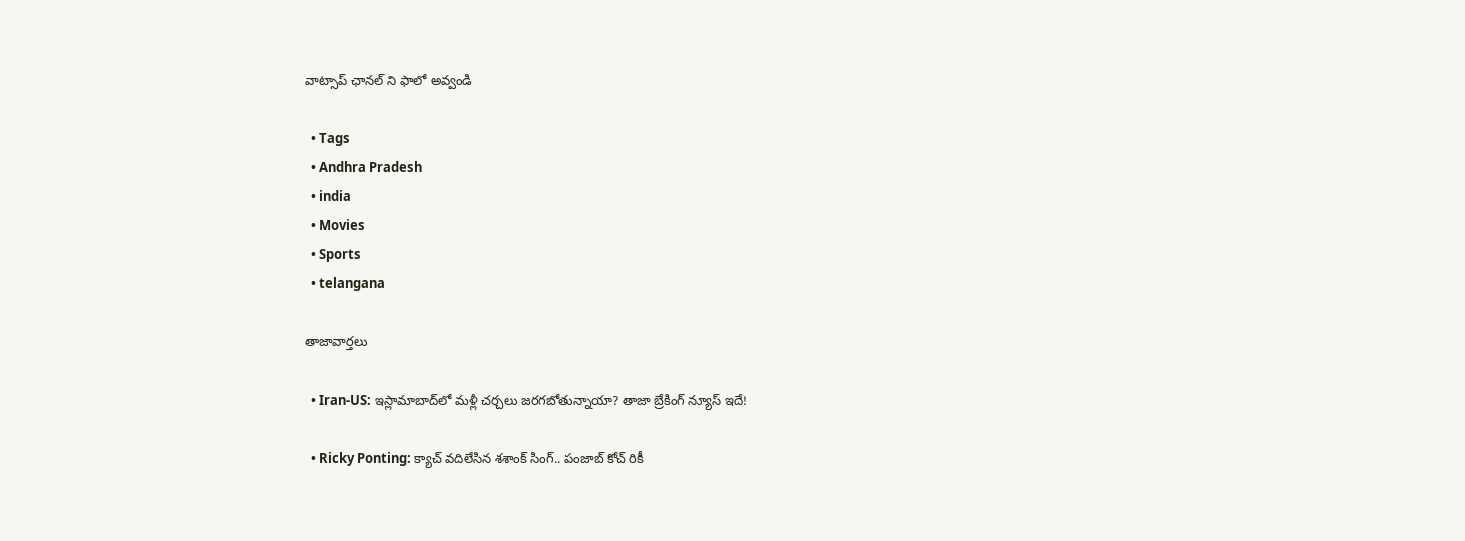వాట్సాప్ ఛానల్ ని ఫాలో అవ్వండి

  • Tags
  • Andhra Pradesh
  • india
  • Movies
  • Sports
  • telangana

తాజావార్తలు

  • Iran-US: ఇస్లామాబాద్‌లో మళ్లీ చర్చలు జరగబోతున్నాయా? తాజా బ్రేకింగ్ న్యూస్ ఇదే!

  • Ricky Ponting: క్యాచ్ వదిలేసిన శశాంక్ సింగ్.. పంజాబ్ కోచ్ రికీ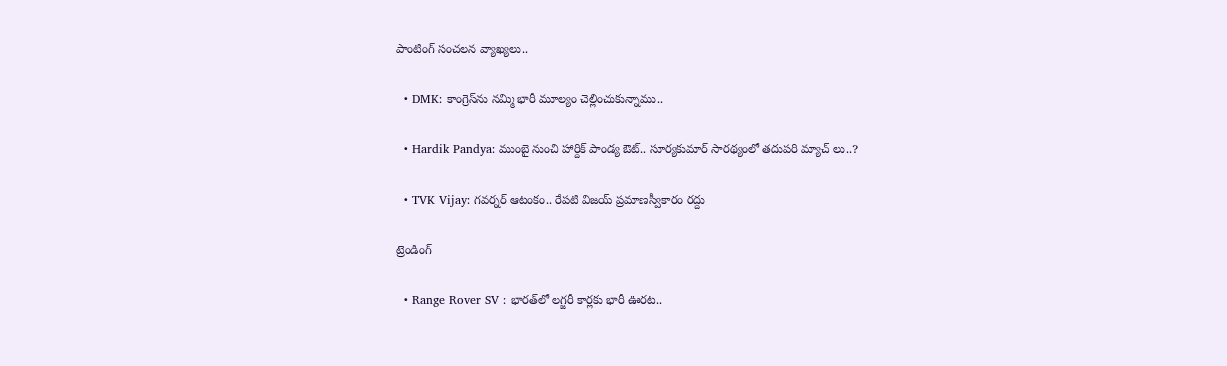పాంటింగ్ సంచలన వ్యాఖ్యలు..

  • DMK: కాంగ్రెస్‌ను నమ్మి భారీ మూల్యం చెల్లించుకున్నాము..

  • Hardik Pandya: ముంబై నుంచి హార్దిక్ పాండ్య ఔట్.. సూర్యకుమార్ సారథ్యంలో తదుపరి మ్యాచ్ లు..?

  • TVK Vijay: గవర్నర్ ఆటంకం.. రేపటి విజయ్ ప్రమాణస్వీకారం రద్దు

ట్రెండింగ్‌

  • Range Rover SV : భారత్‌లో లగ్జరీ కార్లకు భారీ ఊరట..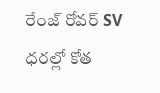రేంజ్ రోవర్ SV ధరల్లో కోత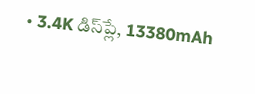• 3.4K డిస్‌ప్లే, 13380mAh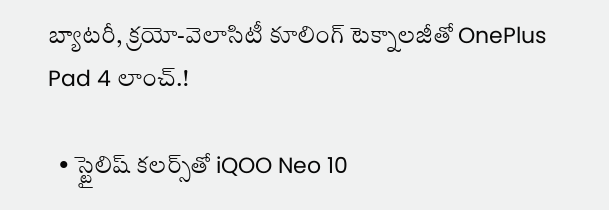బ్యాటరీ, క్రయో-వెలాసిటీ కూలింగ్ టెక్నాలజీతో OnePlus Pad 4 లాంచ్.!

  • స్టైలిష్ కలర్స్‌తో iQOO Neo 10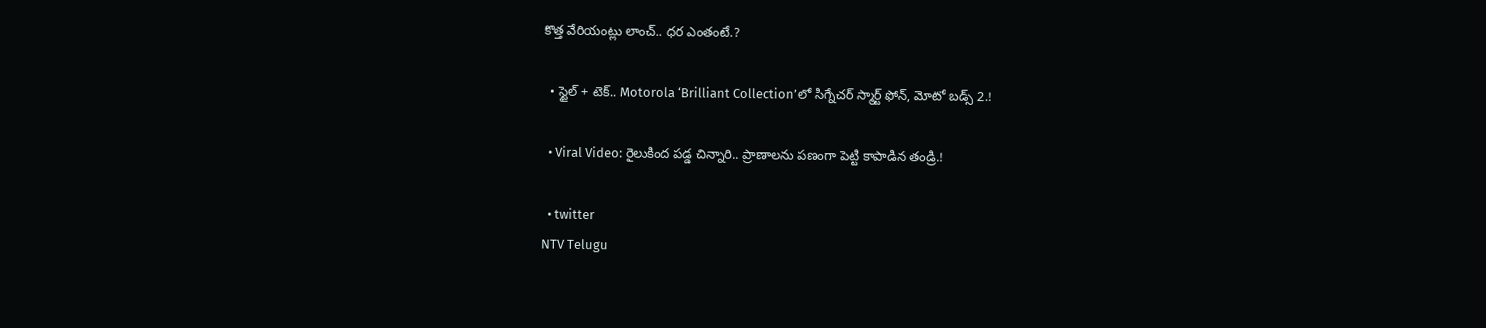కొత్త వేరియంట్లు లాంచ్.. ధర ఎంతంటే.?

  • స్టైల్ + టెక్.. Motorola ‘Brilliant Collection’లో సిగ్నేచర్ స్మార్ట్ ఫోన్, మోటో బడ్స్ 2.!

  • Viral Video: రైలుకింద పడ్డ చిన్నారి.. ప్రాణాలను పణంగా పెట్టి కాపాడిన తండ్రి.!

  • twitter
NTV Telugu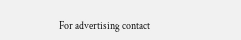For advertising contact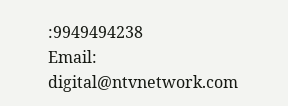:9949494238
Email: digital@ntvnetwork.com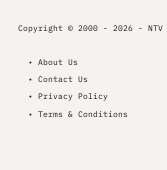Copyright © 2000 - 2026 - NTV

  • About Us
  • Contact Us
  • Privacy Policy
  • Terms & Conditions